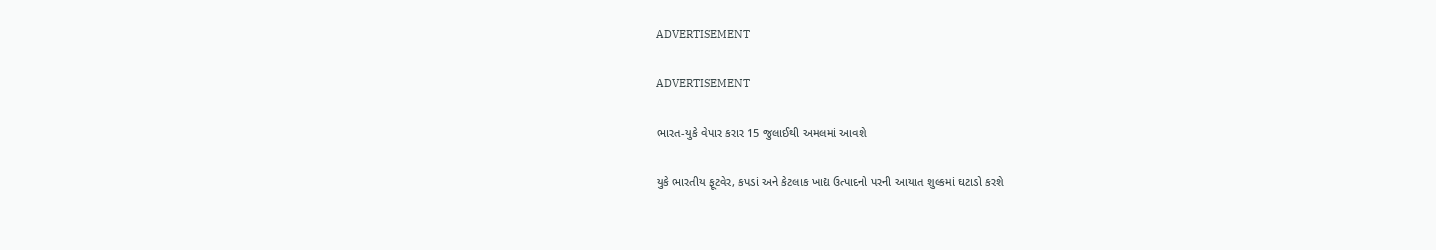ADVERTISEMENT

ADVERTISEMENT

ભારત-યુકે વેપાર કરાર 15 જુલાઈથી અમલમાં આવશે

યુકે ભારતીય ફૂટવેર, કપડાં અને કેટલાક ખાદ્ય ઉત્પાદનો પરની આયાત શુલ્કમાં ઘટાડો કરશે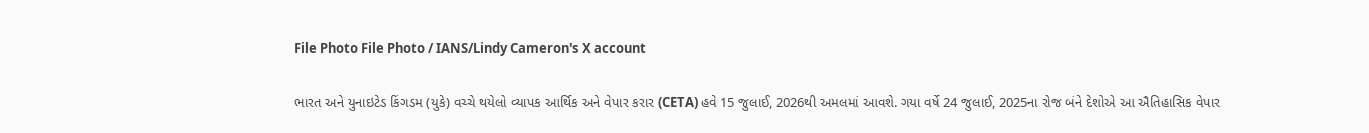File Photo File Photo / IANS/Lindy Cameron's X account

ભારત અને યુનાઇટેડ કિંગડમ (યુકે) વચ્ચે થયેલો વ્યાપક આર્થિક અને વેપાર કરાર (CETA) હવે 15 જુલાઈ, 2026થી અમલમાં આવશે. ગયા વર્ષે 24 જુલાઈ, 2025ના રોજ બંને દેશોએ આ ઐતિહાસિક વેપાર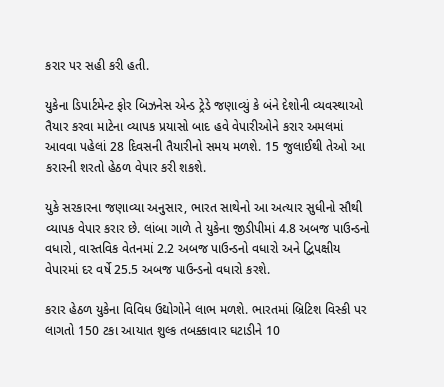કરાર પર સહી કરી હતી.

યુકેના ડિપાર્ટમેન્ટ ફોર બિઝનેસ એન્ડ ટ્રેડે જણાવ્યું કે બંને દેશોની વ્યવસ્થાઓ તૈયાર કરવા માટેના વ્યાપક પ્રયાસો બાદ હવે વેપારીઓને કરાર અમલમાં આવવા પહેલાં 28 દિવસની તૈયારીનો સમય મળશે. 15 જુલાઈથી તેઓ આ કરારની શરતો હેઠળ વેપાર કરી શકશે.

યુકે સરકારના જણાવ્યા અનુસાર, ભારત સાથેનો આ અત્યાર સુધીનો સૌથી વ્યાપક વેપાર કરાર છે. લાંબા ગાળે તે યુકેના જીડીપીમાં 4.8 અબજ પાઉન્ડનો વધારો, વાસ્તવિક વેતનમાં 2.2 અબજ પાઉન્ડનો વધારો અને દ્વિપક્ષીય વેપારમાં દર વર્ષે 25.5 અબજ પાઉન્ડનો વધારો કરશે.

કરાર હેઠળ યુકેના વિવિધ ઉદ્યોગોને લાભ મળશે. ભારતમાં બ્રિટિશ વિસ્કી પર લાગતો 150 ટકા આયાત શુલ્ક તબક્કાવાર ઘટાડીને 10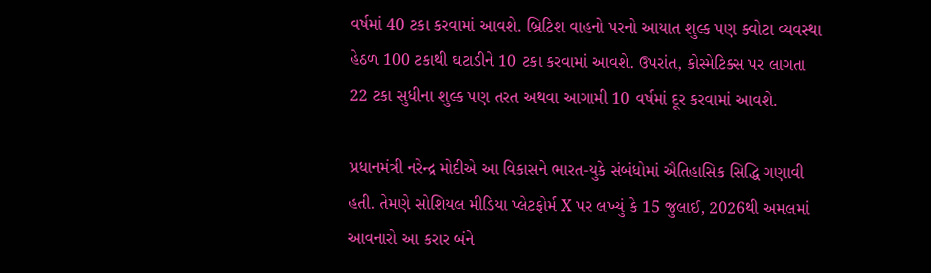વર્ષમાં 40 ટકા કરવામાં આવશે. બ્રિટિશ વાહનો પરનો આયાત શુલ્ક પણ ક્વોટા વ્યવસ્થા હેઠળ 100 ટકાથી ઘટાડીને 10 ટકા કરવામાં આવશે. ઉપરાંત, કોસ્મેટિક્સ પર લાગતા 22 ટકા સુધીના શુલ્ક પણ તરત અથવા આગામી 10 વર્ષમાં દૂર કરવામાં આવશે.

પ્રધાનમંત્રી નરેન્દ્ર મોદીએ આ વિકાસને ભારત-યુકે સંબંધોમાં ઐતિહાસિક સિદ્ધિ ગણાવી હતી. તેમણે સોશિયલ મીડિયા પ્લેટફોર્મ X પર લખ્યું કે 15 જુલાઈ, 2026થી અમલમાં આવનારો આ કરાર બંને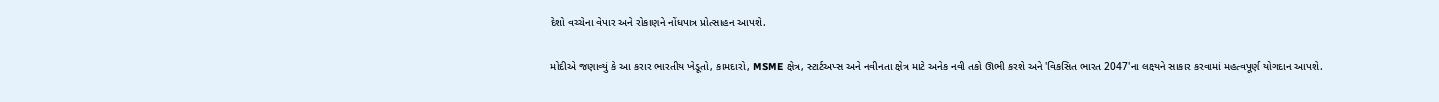દેશો વચ્ચેના વેપાર અને રોકાણને નોંધપાત્ર પ્રોત્સાહન આપશે.

મોદીએ જણાવ્યું કે આ કરાર ભારતીય ખેડૂતો, કામદારો, MSME ક્ષેત્ર, સ્ટાર્ટઅપ્સ અને નવીનતા ક્ષેત્ર માટે અનેક નવી તકો ઊભી કરશે અને 'વિકસિત ભારત 2047'ના લક્ષ્યને સાકાર કરવામાં મહત્વપૂર્ણ યોગદાન આપશે.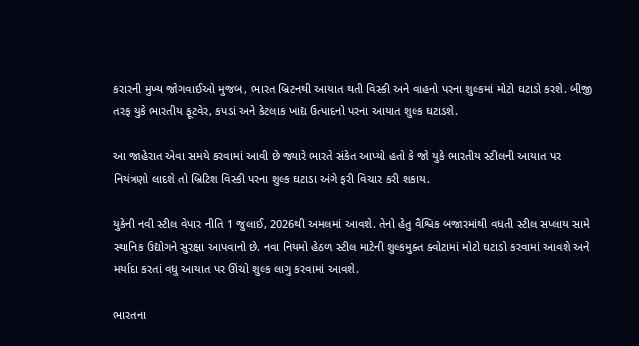કરારની મુખ્ય જોગવાઈઓ મુજબ, ભારત બ્રિટનથી આયાત થતી વિસ્કી અને વાહનો પરના શુલ્કમાં મોટો ઘટાડો કરશે. બીજી તરફ યુકે ભારતીય ફૂટવેર, કપડાં અને કેટલાક ખાદ્ય ઉત્પાદનો પરના આયાત શુલ્ક ઘટાડશે.

આ જાહેરાત એવા સમયે કરવામાં આવી છે જ્યારે ભારતે સંકેત આપ્યો હતો કે જો યુકે ભારતીય સ્ટીલની આયાત પર નિયંત્રણો લાદશે તો બ્રિટિશ વિસ્કી પરના શુલ્ક ઘટાડા અંગે ફરી વિચાર કરી શકાય.

યુકેની નવી સ્ટીલ વેપાર નીતિ 1 જુલાઈ, 2026થી અમલમાં આવશે. તેનો હેતુ વૈશ્વિક બજારમાંથી વધતી સ્ટીલ સપ્લાય સામે સ્થાનિક ઉદ્યોગને સુરક્ષા આપવાનો છે. નવા નિયમો હેઠળ સ્ટીલ માટેની શુલ્કમુક્ત ક્વોટામાં મોટો ઘટાડો કરવામાં આવશે અને મર્યાદા કરતાં વધુ આયાત પર ઊંચો શુલ્ક લાગુ કરવામાં આવશે.

ભારતના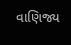વાણિજ્ય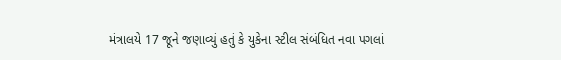મંત્રાલયે 17 જૂને જણાવ્યું હતું કે યુકેના સ્ટીલ સંબંધિત નવા પગલાં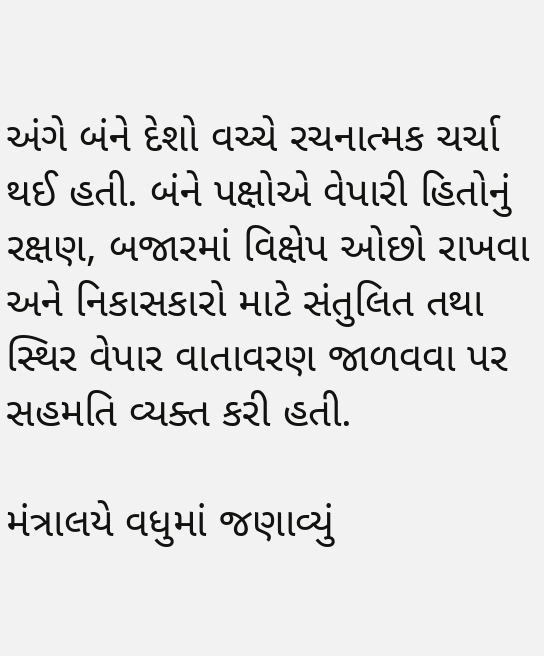અંગે બંને દેશો વચ્ચે રચનાત્મક ચર્ચા થઈ હતી. બંને પક્ષોએ વેપારી હિતોનું રક્ષણ, બજારમાં વિક્ષેપ ઓછો રાખવા અને નિકાસકારો માટે સંતુલિત તથા સ્થિર વેપાર વાતાવરણ જાળવવા પર સહમતિ વ્યક્ત કરી હતી.

મંત્રાલયે વધુમાં જણાવ્યું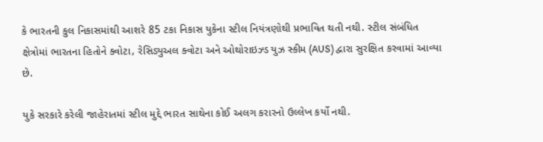કે ભારતની કુલ નિકાસમાંથી આશરે 85 ટકા નિકાસ યુકેના સ્ટીલ નિયંત્રણોથી પ્રભાવિત થતી નથી. સ્ટીલ સંબંધિત ક્ષેત્રોમાં ભારતના હિતોને ક્વોટા, રેસિડ્યુઅલ ક્વોટા અને ઓથોરાઇઝ્ડ યુઝ સ્કીમ (AUS) દ્વારા સુરક્ષિત કરવામાં આવ્યા છે.

યુકે સરકારે કરેલી જાહેરાતમાં સ્ટીલ મુદ્દે ભારત સાથેના કોઈ અલગ કરારનો ઉલ્લેખ કર્યો નથી.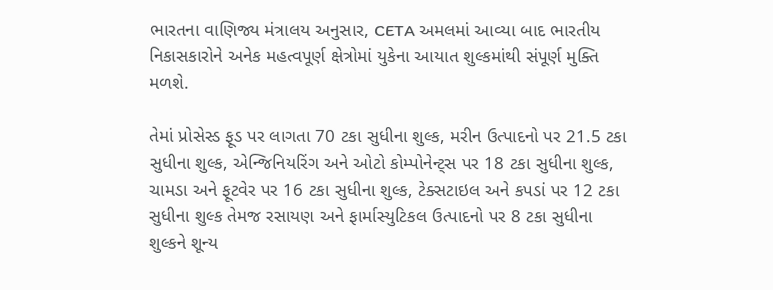ભારતના વાણિજ્ય મંત્રાલય અનુસાર, CETA અમલમાં આવ્યા બાદ ભારતીય નિકાસકારોને અનેક મહત્વપૂર્ણ ક્ષેત્રોમાં યુકેના આયાત શુલ્કમાંથી સંપૂર્ણ મુક્તિ મળશે.

તેમાં પ્રોસેસ્ડ ફૂડ પર લાગતા 70 ટકા સુધીના શુલ્ક, મરીન ઉત્પાદનો પર 21.5 ટકા સુધીના શુલ્ક, એન્જિનિયરિંગ અને ઓટો કોમ્પોનેન્ટ્સ પર 18 ટકા સુધીના શુલ્ક, ચામડા અને ફૂટવેર પર 16 ટકા સુધીના શુલ્ક, ટેક્સટાઇલ અને કપડાં પર 12 ટકા સુધીના શુલ્ક તેમજ રસાયણ અને ફાર્માસ્યુટિકલ ઉત્પાદનો પર 8 ટકા સુધીના શુલ્કને શૂન્ય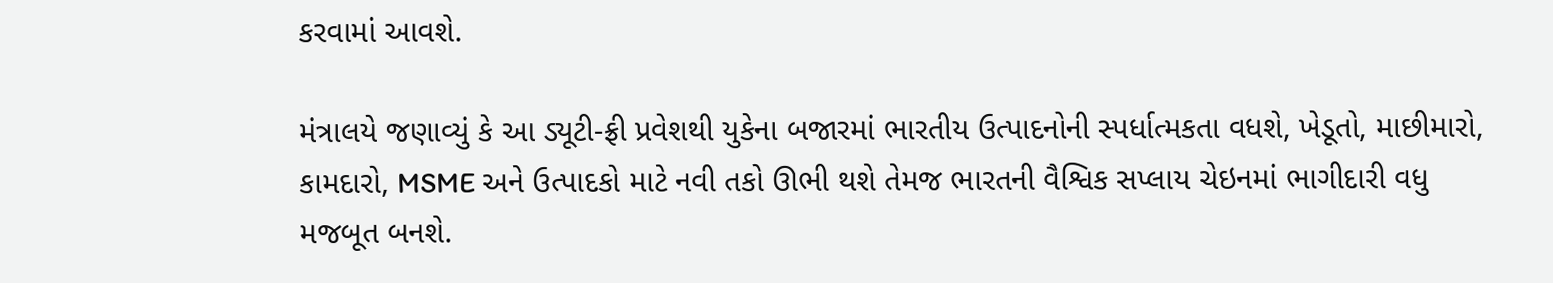કરવામાં આવશે.

મંત્રાલયે જણાવ્યું કે આ ડ્યૂટી-ફ્રી પ્રવેશથી યુકેના બજારમાં ભારતીય ઉત્પાદનોની સ્પર્ધાત્મકતા વધશે, ખેડૂતો, માછીમારો, કામદારો, MSME અને ઉત્પાદકો માટે નવી તકો ઊભી થશે તેમજ ભારતની વૈશ્વિક સપ્લાય ચેઇનમાં ભાગીદારી વધુ મજબૂત બનશે.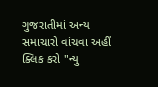ગુજરાતીમાં અન્ય સમાચારો વાંચવા અહીં ક્લિક કરો "ન્યુ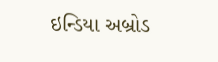ઇન્ડિયા અબ્રોડ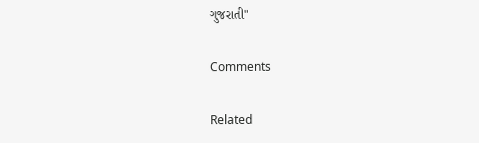ગુજરાતી"

Comments

Related